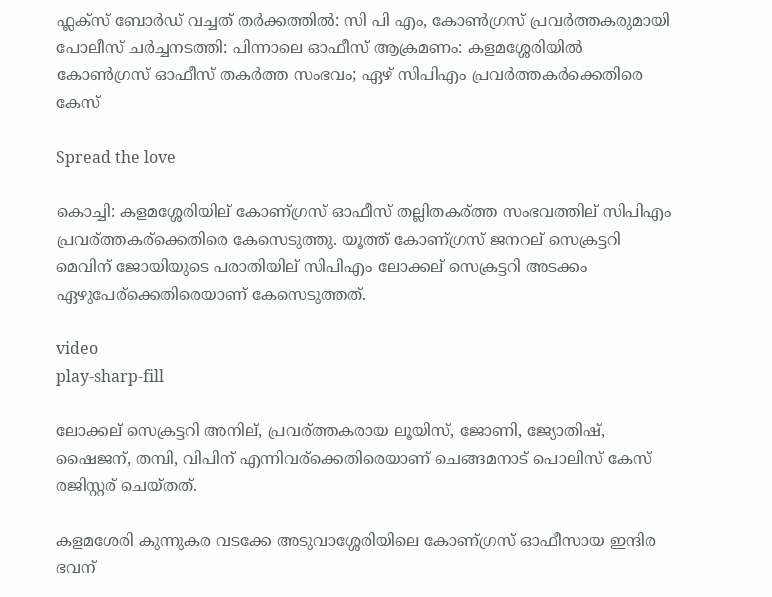ഫ്ലക്സ് ബോർഡ് വച്ചത് തർക്കത്തിൽ: സി പി എം, കോൺഗ്രസ് പ്രവർത്തകരുമായി പോലീസ് ചർച്ചനടത്തി: പിന്നാലെ ഓഫീസ് ആക്രമണം: കളമശ്ശേരിയില്‍ കോണ്‍ഗ്രസ് ഓഫീസ് തകര്‍ത്ത സംഭവം; ഏഴ് സിപിഎം പ്രവര്‍ത്തകര്‍ക്കെതിരെ കേസ്

Spread the love

കൊച്ചി: കളമശ്ശേരിയില് കോണ്ഗ്രസ് ഓഫീസ് തല്ലിതകര്ത്ത സംഭവത്തില് സിപിഎം പ്രവര്ത്തകര്ക്കെതിരെ കേസെടുത്തു. യൂത്ത് കോണ്ഗ്രസ് ജനറല് സെക്രട്ടറി മെവിന് ജോയിയുടെ പരാതിയില് സിപിഎം ലോക്കല് സെക്രട്ടറി അടക്കം ഏഴുപേര്ക്കെതിരെയാണ് കേസെടുത്തത്.

video
play-sharp-fill

ലോക്കല് സെക്രട്ടറി അനില്, പ്രവര്ത്തകരായ ലൂയിസ്, ജോണി, ജ്യോതിഷ്, ഷൈജന്, തമ്പി, വിപിന് എന്നിവര്ക്കെതിരെയാണ് ചെങ്ങമനാട് പൊലിസ് കേസ് രജിസ്റ്റര് ചെയ്തത്.

കളമശേരി കുന്നുകര വടക്കേ അടുവാശ്ശേരിയിലെ കോണ്ഗ്രസ് ഓഫീസായ ഇന്ദിര ഭവന്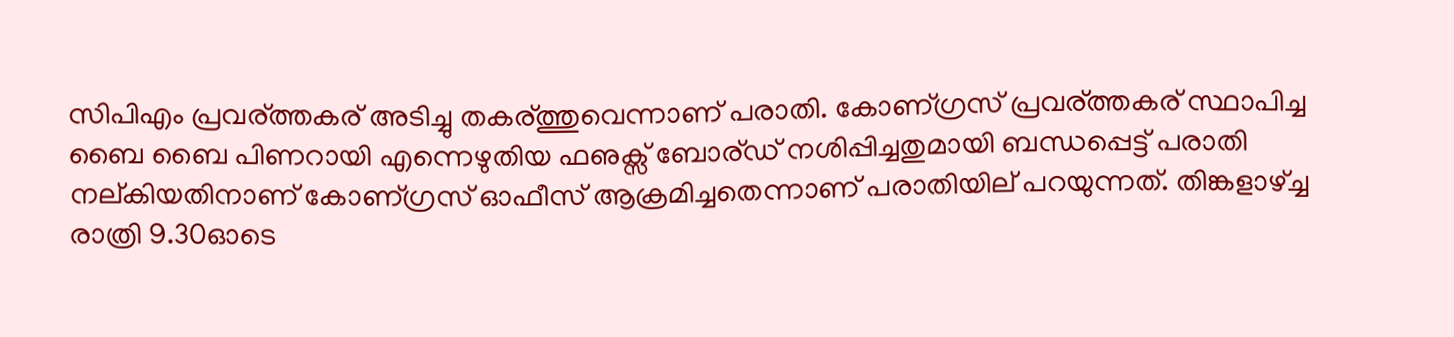സിപിഎം പ്രവര്ത്തകര് അടിച്ചു തകര്ത്തുവെന്നാണ് പരാതി. കോണ്ഗ്രസ് പ്രവര്ത്തകര് സ്ഥാപിച്ച ബൈ ബൈ പിണറായി എന്നെഴുതിയ ഫഌക്സ് ബോര്ഡ് നശിപ്പിച്ചതുമായി ബന്ധപ്പെട്ട് പരാതി നല്കിയതിനാണ് കോണ്ഗ്രസ് ഓഫീസ് ആക്രമിച്ചതെന്നാണ് പരാതിയില് പറയുന്നത്. തിങ്കളാഴ്ച്ച രാത്രി 9.30ഓടെ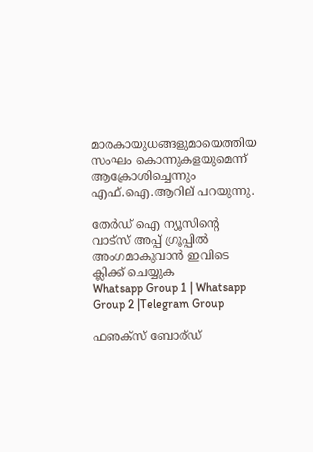മാരകായുധങ്ങളുമായെത്തിയ സംഘം കൊന്നുകളയുമെന്ന് ആക്രോശിച്ചെന്നും എഫ്.ഐ.ആറില് പറയുന്നു.

തേർഡ് ഐ ന്യൂസിന്റെ വാട്സ് അപ്പ് ഗ്രൂപ്പിൽ അംഗമാകുവാൻ ഇവിടെ ക്ലിക്ക് ചെയ്യുക
Whatsapp Group 1 | Whatsapp Group 2 |Telegram Group

ഫഌക്സ് ബോര്ഡ്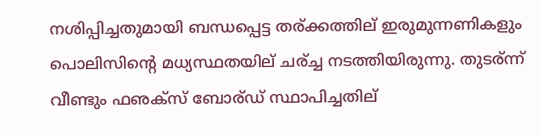നശിപ്പിച്ചതുമായി ബന്ധപ്പെട്ട തര്ക്കത്തില് ഇരുമുന്നണികളും പൊലിസിന്റെ മധ്യസ്ഥതയില് ചര്ച്ച നടത്തിയിരുന്നു. തുടര്ന്ന് വീണ്ടും ഫഌക്സ് ബോര്ഡ് സ്ഥാപിച്ചതില്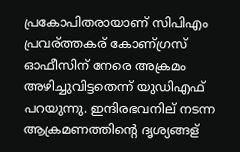പ്രകോപിതരായാണ് സിപിഎം പ്രവര്ത്തകര് കോണ്ഗ്രസ് ഓഫീസിന് നേരെ അക്രമം അഴിച്ചുവിട്ടതെന്ന് യുഡിഎഫ് പറയുന്നു. ഇന്ദിരഭവനില് നടന്ന ആക്രമണത്തിന്റെ ദൃശ്യങ്ങള്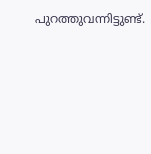പുറത്തുവന്നിട്ടുണ്ട്.